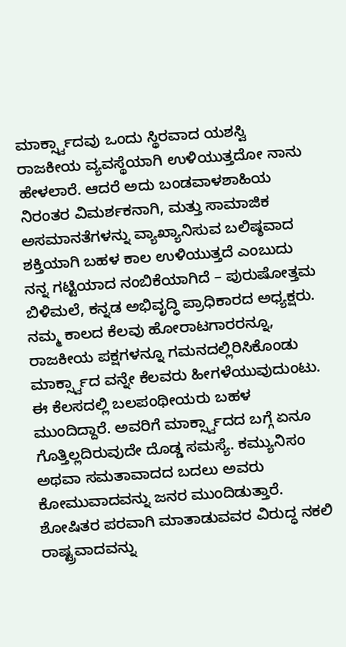ಮಾರ್ಕ್ಸ್ವಾದವು ಒಂದು ಸ್ಥಿರವಾದ ಯಶಸ್ವಿ ರಾಜಕೀಯ ವ್ಯವಸ್ಥೆಯಾಗಿ ಉಳಿಯುತ್ತದೋ ನಾನು ಹೇಳಲಾರೆ. ಆದರೆ ಅದು ಬಂಡವಾಳಶಾಹಿಯ ನಿರಂತರ ವಿಮರ್ಶಕನಾಗಿ, ಮತ್ತು ಸಾಮಾಜಿಕ ಅಸಮಾನತೆಗಳನ್ನು ವ್ಯಾಖ್ಯಾನಿಸುವ ಬಲಿಷ್ಠವಾದ ಶಕ್ತಿಯಾಗಿ ಬಹಳ ಕಾಲ ಉಳಿಯುತ್ತದೆ ಎಂಬುದು ನನ್ನ ಗಟ್ಟಿಯಾದ ನಂಬಿಕೆಯಾಗಿದೆ – ಪುರುಷೋತ್ತಮ ಬಿಳಿಮಲೆ, ಕನ್ನಡ ಅಭಿವೃದ್ಧಿ ಪ್ರಾಧಿಕಾರದ ಅಧ್ಯಕ್ಷರು.
ನಮ್ಮ ಕಾಲದ ಕೆಲವು ಹೋರಾಟಗಾರರನ್ನೂ, ರಾಜಕೀಯ ಪಕ್ಷಗಳನ್ನೂ ಗಮನದಲ್ಲಿರಿಸಿಕೊಂಡು ಮಾರ್ಕ್ಸ್ವಾದ ವನ್ನೇ ಕೆಲವರು ಹೀಗಳೆಯುವುದುಂಟು. ಈ ಕೆಲಸದಲ್ಲಿ ಬಲಪಂಥೀಯರು ಬಹಳ ಮುಂದಿದ್ದಾರೆ. ಅವರಿಗೆ ಮಾರ್ಕ್ಸ್ವಾದದ ಬಗ್ಗೆ ಏನೂ ಗೊತ್ತಿಲ್ಲದಿರುವುದೇ ದೊಡ್ಡ ಸಮಸ್ಯೆ. ಕಮ್ಯುನಿಸಂ ಅಥವಾ ಸಮತಾವಾದದ ಬದಲು ಅವರು ಕೋಮುವಾದವನ್ನು ಜನರ ಮುಂದಿಡುತ್ತಾರೆ. ಶೋಷಿತರ ಪರವಾಗಿ ಮಾತಾಡುವವರ ವಿರುದ್ಧ ನಕಲಿ ರಾಷ್ಟ್ರವಾದವನ್ನು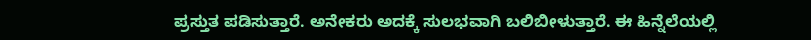ಪ್ರಸ್ತುತ ಪಡಿಸುತ್ತಾರೆ. ಅನೇಕರು ಅದಕ್ಕೆ ಸುಲಭವಾಗಿ ಬಲಿಬೀಳುತ್ತಾರೆ. ಈ ಹಿನ್ನೆಲೆಯಲ್ಲಿ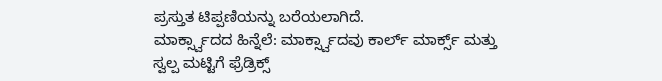ಪ್ರಸ್ತುತ ಟಿಪ್ಪಣಿಯನ್ನು ಬರೆಯಲಾಗಿದೆ.
ಮಾರ್ಕ್ಸ್ವಾದದ ಹಿನ್ನೆಲೆ: ಮಾರ್ಕ್ಸ್ವಾದವು ಕಾರ್ಲ್ ಮಾರ್ಕ್ಸ್ ಮತ್ತು ಸ್ವಲ್ಪ ಮಟ್ಟಿಗೆ ಫ್ರೆಡ್ರಿಕ್ಸ್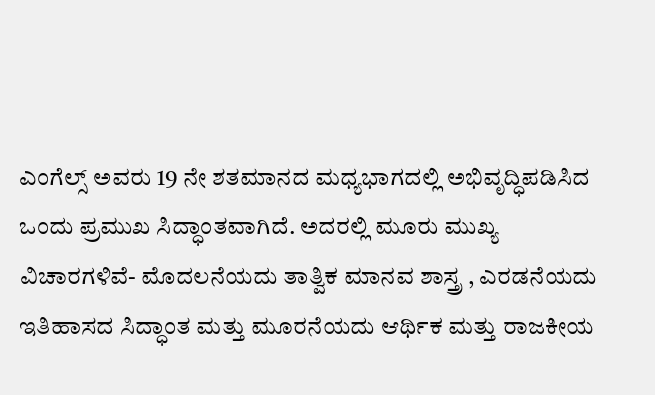ಎಂಗೆಲ್ಸ್ ಅವರು 19 ನೇ ಶತಮಾನದ ಮಧ್ಯಭಾಗದಲ್ಲಿ ಅಭಿವೃದ್ಧಿಪಡಿಸಿದ ಒಂದು ಪ್ರಮುಖ ಸಿದ್ಧಾಂತವಾಗಿದೆ. ಅದರಲ್ಲಿ ಮೂರು ಮುಖ್ಯ ವಿಚಾರಗಳಿವೆ- ಮೊದಲನೆಯದು ತಾತ್ವಿಕ ಮಾನವ ಶಾಸ್ತ್ರ , ಎರಡನೆಯದು ಇತಿಹಾಸದ ಸಿದ್ಧಾಂತ ಮತ್ತು ಮೂರನೆಯದು ಆರ್ಥಿಕ ಮತ್ತು ರಾಜಕೀಯ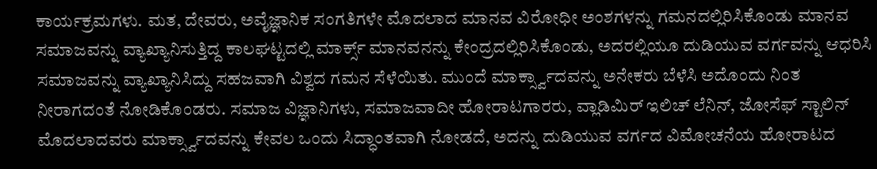ಕಾರ್ಯಕ್ರಮಗಳು. ಮತ, ದೇವರು, ಅವೈಜ್ಞಾನಿಕ ಸಂಗತಿಗಳೇ ಮೊದಲಾದ ಮಾನವ ವಿರೋಧೀ ಅಂಶಗಳನ್ನು ಗಮನದಲ್ಲಿರಿಸಿಕೊಂಡು ಮಾನವ ಸಮಾಜವನ್ನು ವ್ಯಾಖ್ಯಾನಿಸುತ್ತಿದ್ದ ಕಾಲಘಟ್ಟದಲ್ಲಿ ಮಾರ್ಕ್ಸ್ ಮಾನವನನ್ನು ಕೇಂದ್ರದಲ್ಲಿರಿಸಿಕೊಂಡು, ಅದರಲ್ಲಿಯೂ ದುಡಿಯುವ ವರ್ಗವನ್ನು ಆಧರಿಸಿ ಸಮಾಜವನ್ನು ವ್ಯಾಖ್ಯಾನಿಸಿದ್ದು ಸಹಜವಾಗಿ ವಿಶ್ವದ ಗಮನ ಸೆಳೆಯಿತು. ಮುಂದೆ ಮಾರ್ಕ್ಸ್ವಾದವನ್ನು ಅನೇಕರು ಬೆಳೆಸಿ ಅದೊಂದು ನಿಂತ ನೀರಾಗದಂತೆ ನೋಡಿಕೊಂಡರು. ಸಮಾಜ ವಿಜ್ಞಾನಿಗಳು, ಸಮಾಜವಾದೀ ಹೋರಾಟಗಾರರು, ವ್ಲಾಡಿಮಿರ್ ಇಲಿಚ್ ಲೆನಿನ್, ಜೋಸೆಫ್ ಸ್ಟಾಲಿನ್ ಮೊದಲಾದವರು ಮಾರ್ಕ್ಸ್ವಾದವನ್ನು ಕೇವಲ ಒಂದು ಸಿದ್ಧಾಂತವಾಗಿ ನೋಡದೆ, ಅದನ್ನು ದುಡಿಯುವ ವರ್ಗದ ವಿಮೋಚನೆಯ ಹೋರಾಟದ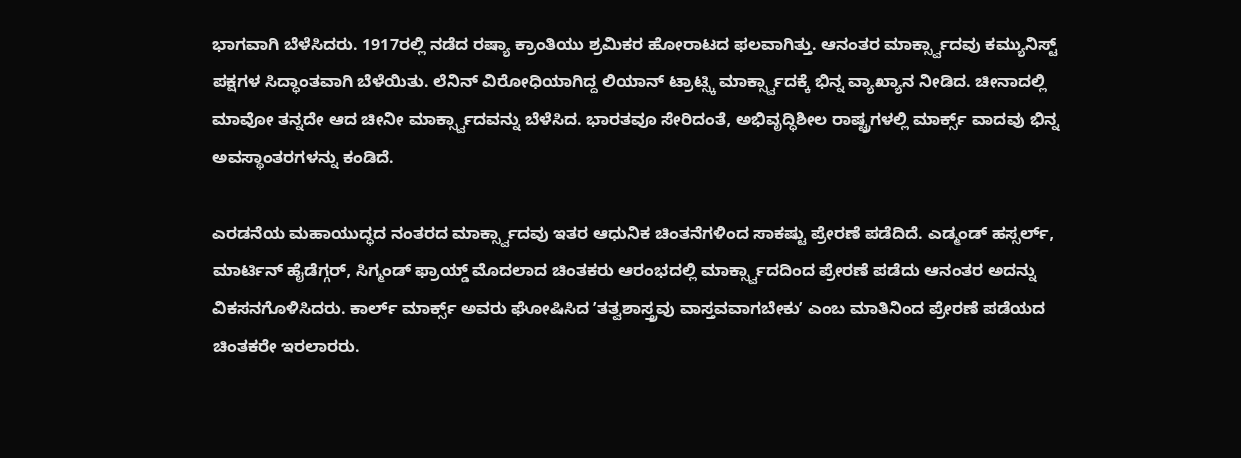ಭಾಗವಾಗಿ ಬೆಳೆಸಿದರು. 1917ರಲ್ಲಿ ನಡೆದ ರಷ್ಯಾ ಕ್ರಾಂತಿಯು ಶ್ರಮಿಕರ ಹೋರಾಟದ ಫಲವಾಗಿತ್ತು. ಆನಂತರ ಮಾರ್ಕ್ಸ್ವಾದವು ಕಮ್ಯುನಿಸ್ಟ್ ಪಕ್ಷಗಳ ಸಿದ್ಧಾಂತವಾಗಿ ಬೆಳೆಯಿತು. ಲೆನಿನ್ ವಿರೋಧಿಯಾಗಿದ್ದ ಲಿಯಾನ್ ಟ್ರಾಟ್ಸ್ಕಿ ಮಾರ್ಕ್ಸ್ವಾದಕ್ಕೆ ಭಿನ್ನ ವ್ಯಾಖ್ಯಾನ ನೀಡಿದ. ಚೀನಾದಲ್ಲಿ ಮಾವೋ ತನ್ನದೇ ಆದ ಚೀನೀ ಮಾರ್ಕ್ಸ್ವಾದವನ್ನು ಬೆಳೆಸಿದ. ಭಾರತವೂ ಸೇರಿದಂತೆ, ಅಭಿವೃದ್ಧಿಶೀಲ ರಾಷ್ಟ್ರಗಳಲ್ಲಿ ಮಾರ್ಕ್ಸ್ ವಾದವು ಭಿನ್ನ ಅವಸ್ಥಾಂತರಗಳನ್ನು ಕಂಡಿದೆ.

ಎರಡನೆಯ ಮಹಾಯುದ್ಧದ ನಂತರದ ಮಾರ್ಕ್ಸ್ವಾದವು ಇತರ ಆಧುನಿಕ ಚಿಂತನೆಗಳಿಂದ ಸಾಕಷ್ಟು ಪ್ರೇರಣೆ ಪಡೆದಿದೆ. ಎಡ್ಮಂಡ್ ಹಸ್ಸರ್ಲ್, ಮಾರ್ಟಿನ್ ಹೈಡೆಗ್ಗರ್, ಸಿಗ್ಮಂಡ್ ಫ್ರಾಯ್ಡ್ ಮೊದಲಾದ ಚಿಂತಕರು ಆರಂಭದಲ್ಲಿ ಮಾರ್ಕ್ಸ್ವಾದದಿಂದ ಪ್ರೇರಣೆ ಪಡೆದು ಆನಂತರ ಅದನ್ನು ವಿಕಸನಗೊಳಿಸಿದರು. ಕಾರ್ಲ್ ಮಾರ್ಕ್ಸ್ ಅವರು ಘೋಷಿಸಿದ ʼತತ್ವಶಾಸ್ತ್ರವು ವಾಸ್ತವವಾಗಬೇಕುʼ ಎಂಬ ಮಾತಿನಿಂದ ಪ್ರೇರಣೆ ಪಡೆಯದ ಚಿಂತಕರೇ ಇರಲಾರರು.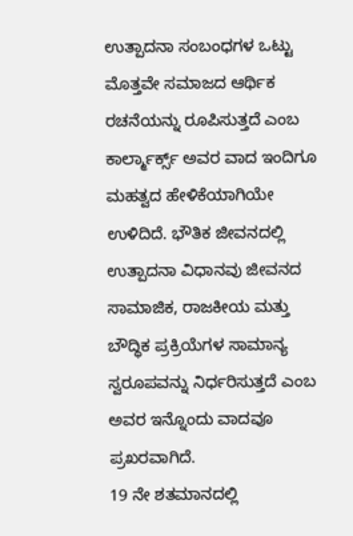ಉತ್ಪಾದನಾ ಸಂಬಂಧಗಳ ಒಟ್ಟು ಮೊತ್ತವೇ ಸಮಾಜದ ಆರ್ಥಿಕ ರಚನೆಯನ್ನು ರೂಪಿಸುತ್ತದೆ ಎಂಬ ಕಾರ್ಲ್ಮಾರ್ಕ್ಸ್ ಅವರ ವಾದ ಇಂದಿಗೂ ಮಹತ್ವದ ಹೇಳಿಕೆಯಾಗಿಯೇ ಉಳಿದಿದೆ. ಭೌತಿಕ ಜೀವನದಲ್ಲಿ ಉತ್ಪಾದನಾ ವಿಧಾನವು ಜೀವನದ ಸಾಮಾಜಿಕ, ರಾಜಕೀಯ ಮತ್ತು ಬೌದ್ಧಿಕ ಪ್ರಕ್ರಿಯೆಗಳ ಸಾಮಾನ್ಯ ಸ್ವರೂಪವನ್ನು ನಿರ್ಧರಿಸುತ್ತದೆ ಎಂಬ ಅವರ ಇನ್ನೊಂದು ವಾದವೂ ಪ್ರಖರವಾಗಿದೆ.
19 ನೇ ಶತಮಾನದಲ್ಲಿ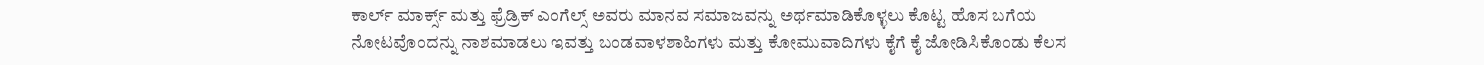ಕಾರ್ಲ್ ಮಾರ್ಕ್ಸ್ ಮತ್ತು ಫ್ರೆಡ್ರಿಕ್ ಎಂಗೆಲ್ಸ್ ಅವರು ಮಾನವ ಸಮಾಜವನ್ನು ಅರ್ಥಮಾಡಿಕೊಳ್ಳಲು ಕೊಟ್ಟ ಹೊಸ ಬಗೆಯ ನೋಟವೊಂದನ್ನು ನಾಶಮಾಡಲು ಇವತ್ತು ಬಂಡವಾಳಶಾಹಿಗಳು ಮತ್ತು ಕೋಮುವಾದಿಗಳು ಕೈಗೆ ಕೈ ಜೋಡಿಸಿಕೊಂಡು ಕೆಲಸ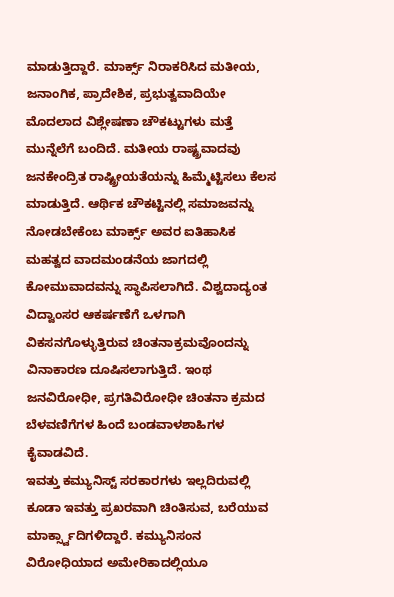ಮಾಡುತ್ತಿದ್ದಾರೆ. ಮಾರ್ಕ್ಸ್ ನಿರಾಕರಿಸಿದ ಮತೀಯ, ಜನಾಂಗಿಕ, ಪ್ರಾದೇಶಿಕ, ಪ್ರಭುತ್ವವಾದಿಯೇ ಮೊದಲಾದ ವಿಶ್ಲೇಷಣಾ ಚೌಕಟ್ಟುಗಳು ಮತ್ತೆ ಮುನ್ನೆಲೆಗೆ ಬಂದಿದೆ. ಮತೀಯ ರಾಷ್ಟ್ರವಾದವು ಜನಕೇಂದ್ರಿತ ರಾಷ್ಟ್ರೀಯತೆಯನ್ನು ಹಿಮ್ಮೆಟ್ಟಿಸಲು ಕೆಲಸ ಮಾಡುತ್ತಿದೆ. ಆರ್ಥಿಕ ಚೌಕಟ್ಟಿನಲ್ಲಿ ಸಮಾಜವನ್ನು ನೋಡಬೇಕೆಂಬ ಮಾರ್ಕ್ಸ್ ಅವರ ಐತಿಹಾಸಿಕ ಮಹತ್ವದ ವಾದಮಂಡನೆಯ ಜಾಗದಲ್ಲಿ ಕೋಮುವಾದವನ್ನು ಸ್ಥಾಪಿಸಲಾಗಿದೆ. ವಿಶ್ವದಾದ್ಯಂತ ವಿದ್ವಾಂಸರ ಆಕರ್ಷಣೆಗೆ ಒಳಗಾಗಿ ವಿಕಸನಗೊಳ್ಳುತ್ತಿರುವ ಚಿಂತನಾಕ್ರಮವೊಂದನ್ನು ವಿನಾಕಾರಣ ದೂಷಿಸಲಾಗುತ್ತಿದೆ. ಇಂಥ ಜನವಿರೋಧೀ, ಪ್ರಗತಿವಿರೋಧೀ ಚಿಂತನಾ ಕ್ರಮದ ಬೆಳವಣಿಗೆಗಳ ಹಿಂದೆ ಬಂಡವಾಳಶಾಹಿಗಳ ಕೈವಾಡವಿದೆ.
ಇವತ್ತು ಕಮ್ಯುನಿಸ್ಟ್ ಸರಕಾರಗಳು ಇಲ್ಲದಿರುವಲ್ಲಿ ಕೂಡಾ ಇವತ್ತು ಪ್ರಖರವಾಗಿ ಚಿಂತಿಸುವ, ಬರೆಯುವ ಮಾರ್ಕ್ಸ್ವಾದಿಗಳಿದ್ದಾರೆ. ಕಮ್ಯುನಿಸಂನ ವಿರೋಧಿಯಾದ ಅಮೇರಿಕಾದಲ್ಲಿಯೂ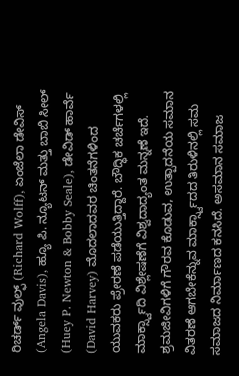ರಿಚರ್ಡ್ ವುಲ್ಫ್ (Richard Wolff), ಏಂಜೆಲಾ ಡೇವಿಸ್ (Angela Davis), ಹ್ಯೂ ಪಿ. ನ್ಯೂಟನ್ ಮತ್ತು ಬಾಬಿ ಸೀಲ್ (Huey P. Newton & Bobby Seale), ಡೇವಿಡ್ ಹಾರ್ವೆ (David Harvey) ಮೊದಲಾದವರ ಚಿಂತನೆಗಳಿಂದ ಯುವಕರು ಪ್ರೇರಣೆ ಪಡೆಯುತ್ತಿದ್ದಾರೆ. ಬೌದ್ಧಿಕ ಚರ್ಚೆಗಳಲ್ಲಿ ಮಾರ್ಕ್ಸ್ವಾದಿ ವಿಶ್ಲೇಷಣೆಗೆ ವಿಶ್ವದಾದ್ಯಂತ ಮನ್ನಣೆ ಇದೆ. ಶ್ರಮಜೀವಿಗಳಿಗೆ ಗೌರವ ಕೊಡುವ, ಉತ್ಪಾದನೆಯ ಸಮಾನ ವಿತರಣೆ ಆಗಬೇಕೆನ್ನುವ ಮಾರ್ಕ್ಸ್ವಾದದ ತಿರುಳಿನಲ್ಲಿ ಸಮ ಸಮಾಜದ ನಿರ್ಮಾಣದ ಕನಸಿದೆ. ಅಸಮಾನ ಸಮಾಜ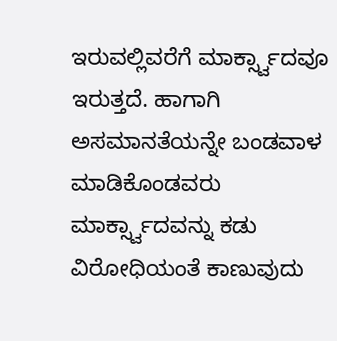ಇರುವಲ್ಲಿವರೆಗೆ ಮಾರ್ಕ್ಸ್ವಾದವೂ ಇರುತ್ತದೆ. ಹಾಗಾಗಿ ಅಸಮಾನತೆಯನ್ನೇ ಬಂಡವಾಳ ಮಾಡಿಕೊಂಡವರು ಮಾರ್ಕ್ಸ್ವಾದವನ್ನು ಕಡು ವಿರೋಧಿಯಂತೆ ಕಾಣುವುದು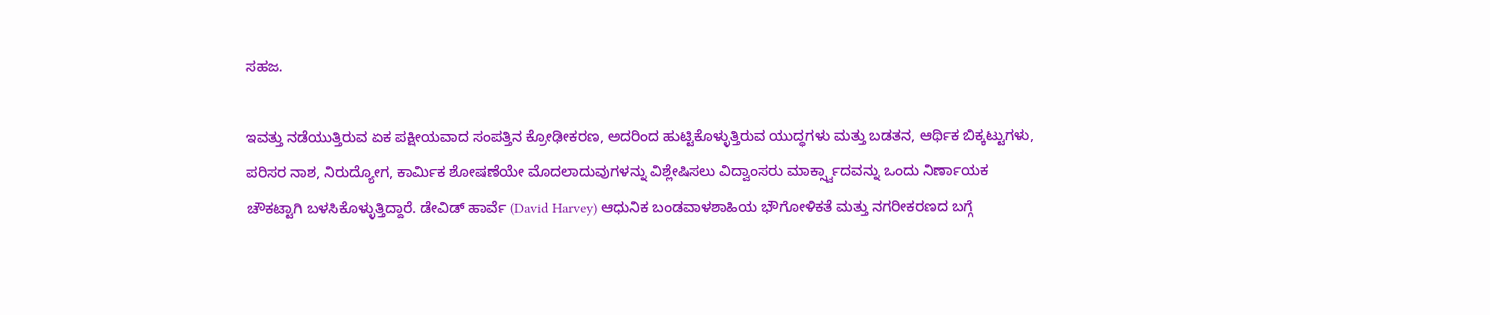ಸಹಜ.

ಇವತ್ತು ನಡೆಯುತ್ತಿರುವ ಏಕ ಪಕ್ಷೀಯವಾದ ಸಂಪತ್ತಿನ ಕ್ರೋಢೀಕರಣ, ಅದರಿಂದ ಹುಟ್ಟಿಕೊಳ್ಳುತ್ತಿರುವ ಯುದ್ಧಗಳು ಮತ್ತು ಬಡತನ, ಆರ್ಥಿಕ ಬಿಕ್ಕಟ್ಟುಗಳು, ಪರಿಸರ ನಾಶ, ನಿರುದ್ಯೋಗ, ಕಾರ್ಮಿಕ ಶೋಷಣೆಯೇ ಮೊದಲಾದುವುಗಳನ್ನು ವಿಶ್ಲೇಷಿಸಲು ವಿದ್ವಾಂಸರು ಮಾರ್ಕ್ಸ್ವಾದವನ್ನು ಒಂದು ನಿರ್ಣಾಯಕ ಚೌಕಟ್ಟಾಗಿ ಬಳಸಿಕೊಳ್ಳುತ್ತಿದ್ದಾರೆ. ಡೇವಿಡ್ ಹಾರ್ವೆ (David Harvey) ಆಧುನಿಕ ಬಂಡವಾಳಶಾಹಿಯ ಭೌಗೋಳಿಕತೆ ಮತ್ತು ನಗರೀಕರಣದ ಬಗ್ಗೆ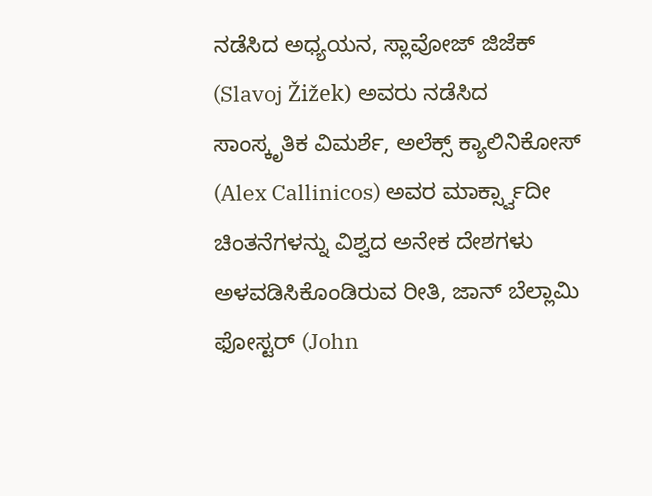ನಡೆಸಿದ ಅಧ್ಯಯನ, ಸ್ಲಾವೋಜ್ ಜಿಜೆಕ್ (Slavoj Žižek) ಅವರು ನಡೆಸಿದ ಸಾಂಸ್ಕೃತಿಕ ವಿಮರ್ಶೆ, ಅಲೆಕ್ಸ್ ಕ್ಯಾಲಿನಿಕೋಸ್ (Alex Callinicos) ಅವರ ಮಾರ್ಕ್ಸ್ವಾದೀ ಚಿಂತನೆಗಳನ್ನು ವಿಶ್ವದ ಅನೇಕ ದೇಶಗಳು ಅಳವಡಿಸಿಕೊಂಡಿರುವ ರೀತಿ, ಜಾನ್ ಬೆಲ್ಲಾಮಿ ಫೋಸ್ಟರ್ (John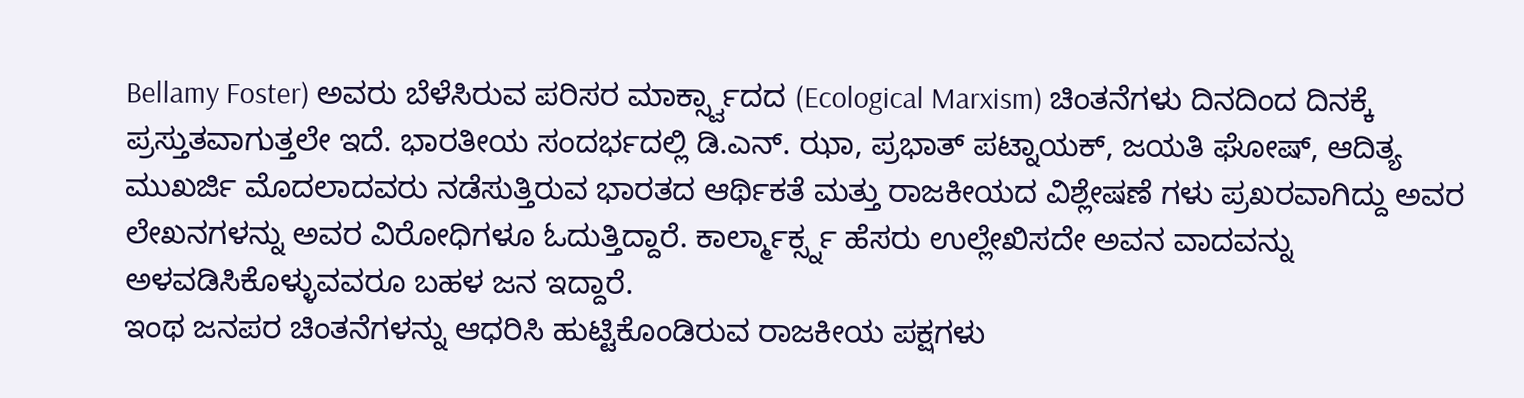Bellamy Foster) ಅವರು ಬೆಳೆಸಿರುವ ಪರಿಸರ ಮಾರ್ಕ್ಸ್ವಾದದ (Ecological Marxism) ಚಿಂತನೆಗಳು ದಿನದಿಂದ ದಿನಕ್ಕೆ ಪ್ರಸ್ತುತವಾಗುತ್ತಲೇ ಇದೆ. ಭಾರತೀಯ ಸಂದರ್ಭದಲ್ಲಿ ಡಿ.ಎನ್. ಝಾ, ಪ್ರಭಾತ್ ಪಟ್ನಾಯಕ್, ಜಯತಿ ಘೋಷ್, ಆದಿತ್ಯ ಮುಖರ್ಜಿ ಮೊದಲಾದವರು ನಡೆಸುತ್ತಿರುವ ಭಾರತದ ಆರ್ಥಿಕತೆ ಮತ್ತು ರಾಜಕೀಯದ ವಿಶ್ಲೇಷಣೆ ಗಳು ಪ್ರಖರವಾಗಿದ್ದು ಅವರ ಲೇಖನಗಳನ್ನು ಅವರ ವಿರೋಧಿಗಳೂ ಓದುತ್ತಿದ್ದಾರೆ. ಕಾರ್ಲ್ಮಾರ್ಕ್ಸ್ನ ಹೆಸರು ಉಲ್ಲೇಖಿಸದೇ ಅವನ ವಾದವನ್ನು ಅಳವಡಿಸಿಕೊಳ್ಳುವವರೂ ಬಹಳ ಜನ ಇದ್ದಾರೆ.
ಇಂಥ ಜನಪರ ಚಿಂತನೆಗಳನ್ನು ಆಧರಿಸಿ ಹುಟ್ಟಿಕೊಂಡಿರುವ ರಾಜಕೀಯ ಪಕ್ಷಗಳು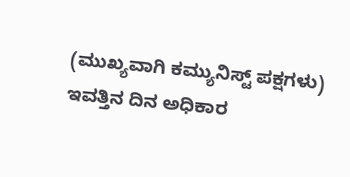(ಮುಖ್ಯವಾಗಿ ಕಮ್ಯುನಿಸ್ಟ್ ಪಕ್ಷಗಳು) ಇವತ್ತಿನ ದಿನ ಅಧಿಕಾರ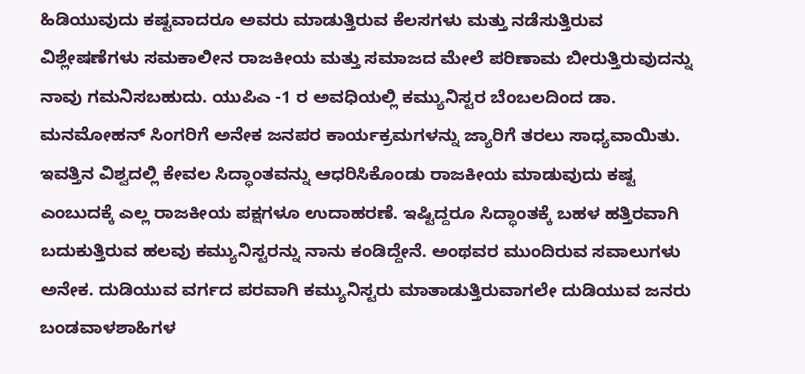ಹಿಡಿಯುವುದು ಕಷ್ಟವಾದರೂ ಅವರು ಮಾಡುತ್ತಿರುವ ಕೆಲಸಗಳು ಮತ್ತು ನಡೆಸುತ್ತಿರುವ ವಿಶ್ಲೇಷಣೆಗಳು ಸಮಕಾಲೀನ ರಾಜಕೀಯ ಮತ್ತು ಸಮಾಜದ ಮೇಲೆ ಪರಿಣಾಮ ಬೀರುತ್ತಿರುವುದನ್ನು ನಾವು ಗಮನಿಸಬಹುದು. ಯುಪಿಎ -1 ರ ಅವಧಿಯಲ್ಲಿ ಕಮ್ಯುನಿಸ್ಟರ ಬೆಂಬಲದಿಂದ ಡಾ. ಮನಮೋಹನ್ ಸಿಂಗರಿಗೆ ಅನೇಕ ಜನಪರ ಕಾರ್ಯಕ್ರಮಗಳನ್ನು ಜ್ಯಾರಿಗೆ ತರಲು ಸಾಧ್ಯವಾಯಿತು. ಇವತ್ತಿನ ವಿಶ್ವದಲ್ಲಿ ಕೇವಲ ಸಿದ್ಧಾಂತವನ್ನು ಆಧರಿಸಿಕೊಂಡು ರಾಜಕೀಯ ಮಾಡುವುದು ಕಷ್ಟ ಎಂಬುದಕ್ಕೆ ಎಲ್ಲ ರಾಜಕೀಯ ಪಕ್ಷಗಳೂ ಉದಾಹರಣೆ. ಇಷ್ಟಿದ್ದರೂ ಸಿದ್ಧಾಂತಕ್ಕೆ ಬಹಳ ಹತ್ತಿರವಾಗಿ ಬದುಕುತ್ತಿರುವ ಹಲವು ಕಮ್ಯುನಿಸ್ಟರನ್ನು ನಾನು ಕಂಡಿದ್ದೇನೆ. ಅಂಥವರ ಮುಂದಿರುವ ಸವಾಲುಗಳು ಅನೇಕ. ದುಡಿಯುವ ವರ್ಗದ ಪರವಾಗಿ ಕಮ್ಯುನಿಸ್ಟರು ಮಾತಾಡುತ್ತಿರುವಾಗಲೇ ದುಡಿಯುವ ಜನರು ಬಂಡವಾಳಶಾಹಿಗಳ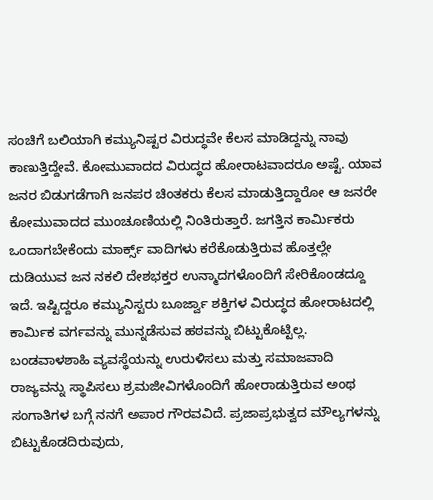ಸಂಚಿಗೆ ಬಲಿಯಾಗಿ ಕಮ್ಯುನಿಷ್ಟರ ವಿರುದ್ಧವೇ ಕೆಲಸ ಮಾಡಿದ್ದನ್ನು ನಾವು ಕಾಣುತ್ತಿದ್ದೇವೆ. ಕೋಮುವಾದದ ವಿರುದ್ಧದ ಹೋರಾಟವಾದರೂ ಅಷ್ಟೆ. ಯಾವ ಜನರ ಬಿಡುಗಡೆಗಾಗಿ ಜನಪರ ಚಿಂತಕರು ಕೆಲಸ ಮಾಡುತ್ತಿದ್ದಾರೋ ಆ ಜನರೇ ಕೋಮುವಾದದ ಮುಂಚೂಣಿಯಲ್ಲಿ ನಿಂತಿರುತ್ತಾರೆ. ಜಗತ್ತಿನ ಕಾರ್ಮಿಕರು ಒಂದಾಗಬೇಕೆಂದು ಮಾರ್ಕ್ಸ್ ವಾದಿಗಳು ಕರೆಕೊಡುತ್ತಿರುವ ಹೊತ್ತಲ್ಲೇ ದುಡಿಯುವ ಜನ ನಕಲಿ ದೇಶಭಕ್ತರ ಉನ್ಮಾದಗಳೊಂದಿಗೆ ಸೇರಿಕೊಂಡದ್ದೂ ಇದೆ. ಇಷ್ಟಿದ್ದರೂ ಕಮ್ಯುನಿಸ್ಟರು ಬೂರ್ಜ್ವಾ ಶಕ್ತಿಗಳ ವಿರುದ್ಧದ ಹೋರಾಟದಲ್ಲಿ ಕಾರ್ಮಿಕ ವರ್ಗವನ್ನು ಮುನ್ನಡೆಸುವ ಹಠವನ್ನು ಬಿಟ್ಟುಕೊಟ್ಟಿಲ್ಲ. ಬಂಡವಾಳಶಾಹಿ ವ್ಯವಸ್ಥೆಯನ್ನು ಉರುಳಿಸಲು ಮತ್ತು ಸಮಾಜವಾದಿ ರಾಜ್ಯವನ್ನು ಸ್ಥಾಪಿಸಲು ಶ್ರಮಜೀವಿಗಳೊಂದಿಗೆ ಹೋರಾಡುತ್ತಿರುವ ಅಂಥ ಸಂಗಾತಿಗಳ ಬಗ್ಗೆ ನನಗೆ ಅಪಾರ ಗೌರವವಿದೆ. ಪ್ರಜಾಪ್ರಭುತ್ವದ ಮೌಲ್ಯಗಳನ್ನು ಬಿಟ್ಟುಕೊಡದಿರುವುದು,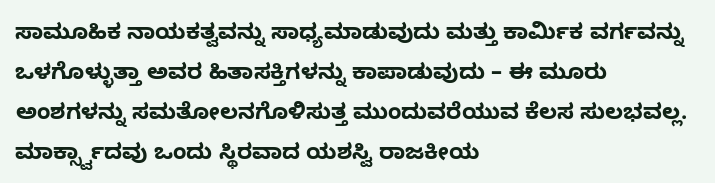ಸಾಮೂಹಿಕ ನಾಯಕತ್ವವನ್ನು ಸಾಧ್ಯಮಾಡುವುದು ಮತ್ತು ಕಾರ್ಮಿಕ ವರ್ಗವನ್ನು ಒಳಗೊಳ್ಳುತ್ತಾ ಅವರ ಹಿತಾಸಕ್ತಿಗಳನ್ನು ಕಾಪಾಡುವುದು – ಈ ಮೂರು ಅಂಶಗಳನ್ನು ಸಮತೋಲನಗೊಳಿಸುತ್ತ ಮುಂದುವರೆಯುವ ಕೆಲಸ ಸುಲಭವಲ್ಲ.
ಮಾರ್ಕ್ಸ್ವಾದವು ಒಂದು ಸ್ಥಿರವಾದ ಯಶಸ್ವಿ ರಾಜಕೀಯ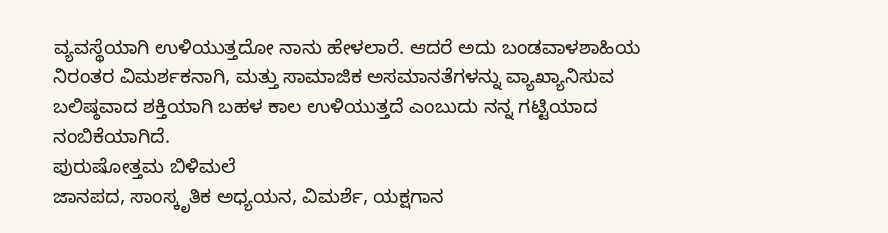ವ್ಯವಸ್ಥೆಯಾಗಿ ಉಳಿಯುತ್ತದೋ ನಾನು ಹೇಳಲಾರೆ. ಆದರೆ ಅದು ಬಂಡವಾಳಶಾಹಿಯ ನಿರಂತರ ವಿಮರ್ಶಕನಾಗಿ, ಮತ್ತು ಸಾಮಾಜಿಕ ಅಸಮಾನತೆಗಳನ್ನು ವ್ಯಾಖ್ಯಾನಿಸುವ ಬಲಿಷ್ಠವಾದ ಶಕ್ತಿಯಾಗಿ ಬಹಳ ಕಾಲ ಉಳಿಯುತ್ತದೆ ಎಂಬುದು ನನ್ನ ಗಟ್ಟಿಯಾದ ನಂಬಿಕೆಯಾಗಿದೆ.
ಪುರುಷೋತ್ತಮ ಬಿಳಿಮಲೆ
ಜಾನಪದ, ಸಾಂಸ್ಕೃತಿಕ ಅಧ್ಯಯನ, ವಿಮರ್ಶೆ, ಯಕ್ಷಗಾನ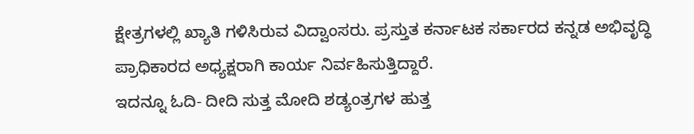ಕ್ಷೇತ್ರಗಳಲ್ಲಿ ಖ್ಯಾತಿ ಗಳಿಸಿರುವ ವಿದ್ವಾಂಸರು. ಪ್ರಸ್ತುತ ಕರ್ನಾಟಕ ಸರ್ಕಾರದ ಕನ್ನಡ ಅಭಿವೃದ್ಧಿ ಪ್ರಾಧಿಕಾರದ ಅಧ್ಯಕ್ಷರಾಗಿ ಕಾರ್ಯ ನಿರ್ವಹಿಸುತ್ತಿದ್ದಾರೆ.
ಇದನ್ನೂ ಓದಿ- ದೀದಿ ಸುತ್ತ ಮೋದಿ ಶಡ್ಯಂತ್ರಗಳ ಹುತ್ತ